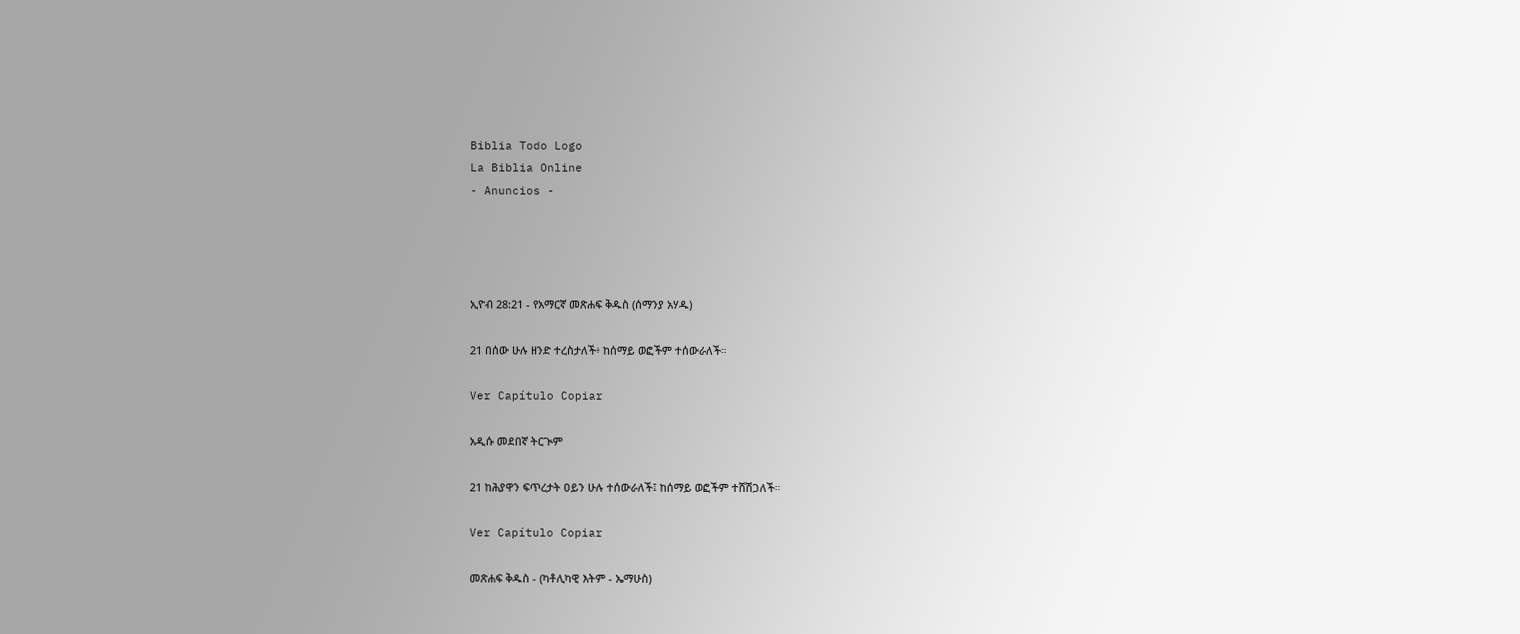Biblia Todo Logo
La Biblia Online
- Anuncios -




ኢዮብ 28:21 - የአማርኛ መጽሐፍ ቅዱስ (ሰማንያ አሃዱ)

21 በሰው ሁሉ ዘንድ ተረስታለች፥ ከሰማይ ወፎችም ተሰውራለች።

Ver Capítulo Copiar

አዲሱ መደበኛ ትርጒም

21 ከሕያዋን ፍጥረታት ዐይን ሁሉ ተሰውራለች፤ ከሰማይ ወፎችም ተሸሽጋለች።

Ver Capítulo Copiar

መጽሐፍ ቅዱስ - (ካቶሊካዊ እትም - ኤማሁስ)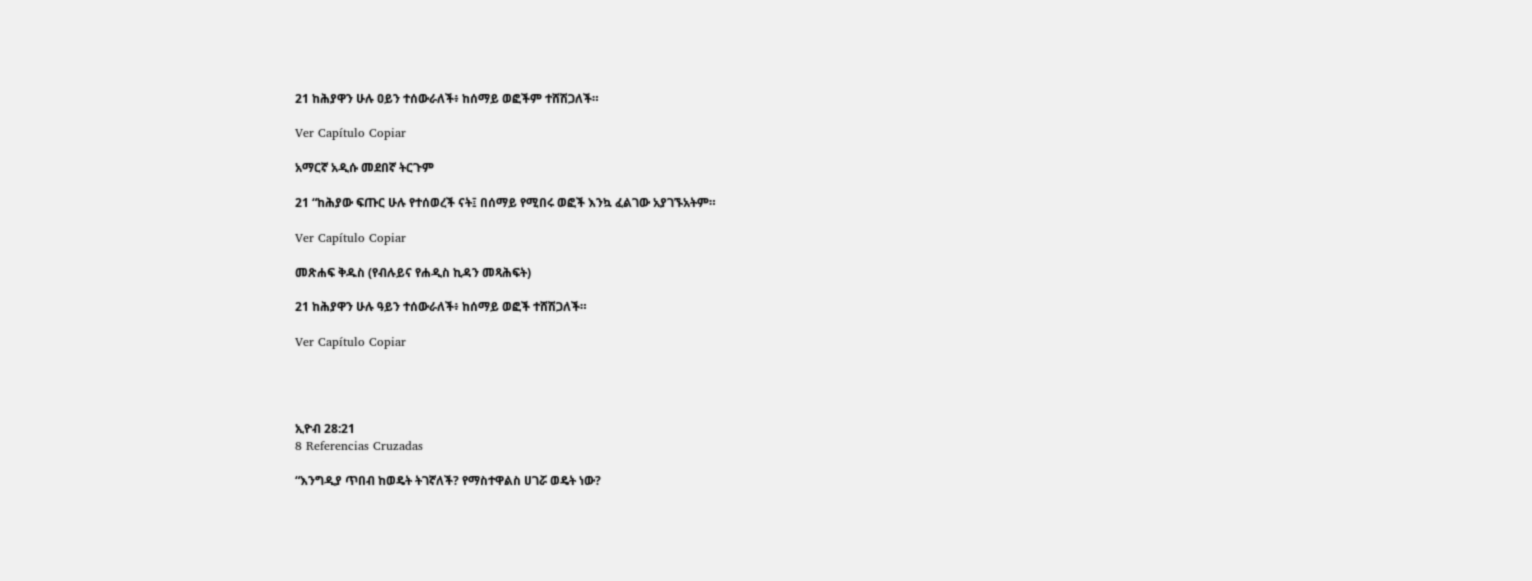21 ከሕያዋን ሁሉ ዐይን ተሰውራለች፥ ከሰማይ ወፎችም ተሸሽጋለች።

Ver Capítulo Copiar

አማርኛ አዲሱ መደበኛ ትርጉም

21 “ከሕያው ፍጡር ሁሉ የተሰወረች ናት፤ በሰማይ የሚበሩ ወፎች እንኳ ፈልገው አያገኙአትም።

Ver Capítulo Copiar

መጽሐፍ ቅዱስ (የብሉይና የሐዲስ ኪዳን መጻሕፍት)

21 ከሕያዋን ሁሉ ዓይን ተሰውራለች፥ ከሰማይ ወፎች ተሸሽጋለች።

Ver Capítulo Copiar




ኢዮብ 28:21
8 Referencias Cruzadas

“እንግዲያ ጥበብ ከወዴት ትገኛለች? የማስተዋልስ ሀገሯ ወዴት ነው?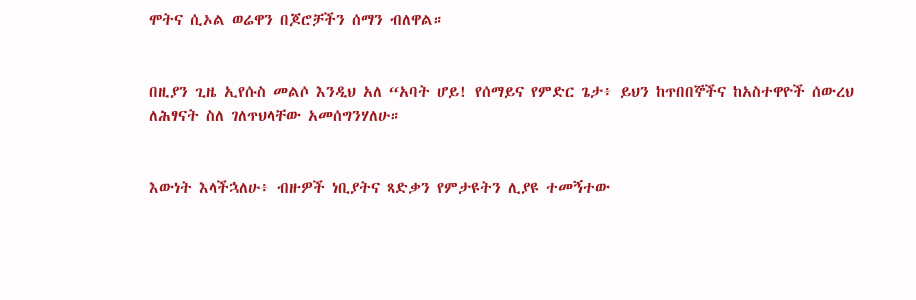ሞትና ሲኦል ወሬዋን በጆሮቻችን ሰማን ብለዋል።


በዚያን ጊዜ ኢየሱስ መልሶ እንዲህ አለ “አባት ሆይ! የሰማይና የምድር ጌታ፥ ይህን ከጥበበኞችና ከአስተዋዮች ሰውረህ ለሕፃናት ስለ ገለጥህላቸው አመሰግንሃለሁ።


እውነት እላችኋለሁ፥ ብዙዎች ነቢያትና ጻድቃን የምታዩትን ሊያዩ ተመኝተው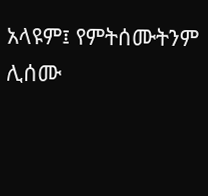አላዩም፤ የምትሰሙትንም ሊሰሙ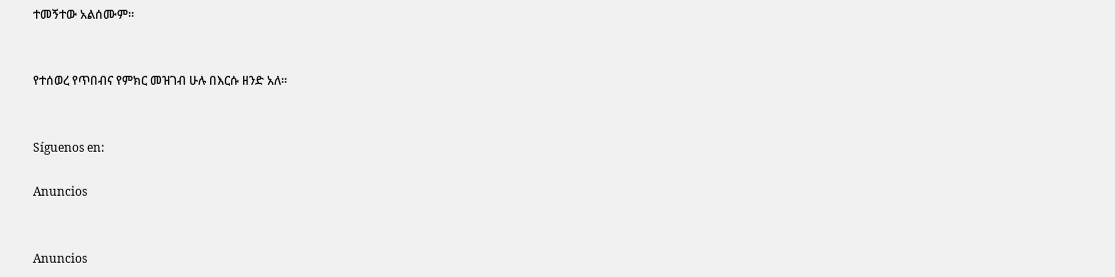ተመኝተው አልሰሙም።


የተሰወረ የጥበብና የምክር መዝገብ ሁሉ በእርሱ ዘንድ አለ።


Síguenos en:

Anuncios


Anuncios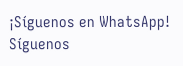¡Síguenos en WhatsApp! Síguenos